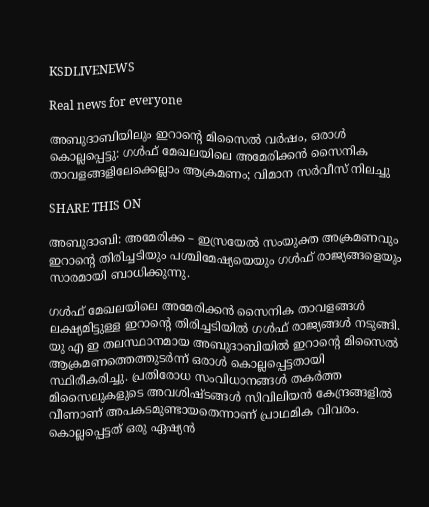KSDLIVENEWS

Real news for everyone

അബുദാബിയിലും ഇറാന്‍റെ മിസൈല്‍ വര്‍ഷം, ഒരാള്‍ കൊല്ലപ്പെട്ടു: ഗള്‍ഫ് മേഖലയിലെ അമേരിക്കൻ സൈനിക താവളങ്ങളിലേക്കെല്ലാം ആക്രമണം; വിമാന സര്‍വീസ് നിലച്ചു

SHARE THIS ON

അബുദാബി: അമേരിക്ക – ഇസ്രയേല്‍ സംയുക്ത അക്രമണവും ഇറാന്‍റെ തിരിച്ചടിയും പശ്ചിമേഷ്യയെയും ഗള്‍ഫ് രാജ്യങ്ങളെയും സാരമായി ബാധിക്കുന്നു.

ഗള്‍ഫ് മേഖലയിലെ അമേരിക്കൻ സൈനിക താവളങ്ങള്‍ ലക്ഷ്യമിട്ടുള്ള ഇറാന്‍റെ തിരിച്ചടിയില്‍ ഗള്‍ഫ് രാജ്യങ്ങള്‍ നടുങ്ങി. യു എ ഇ തലസ്ഥാനമായ അബുദാബിയില്‍ ഇറാന്റെ മിസൈല്‍ ആക്രമണത്തെത്തുടർന്ന് ഒരാള്‍ കൊല്ലപ്പെട്ടതായി സ്ഥിരീകരിച്ചു. പ്രതിരോധ സംവിധാനങ്ങള്‍ തകർത്ത മിസൈലുകളുടെ അവശിഷ്ടങ്ങള്‍ സിവിലിയൻ കേന്ദ്രങ്ങളില്‍ വീണാണ് അപകടമുണ്ടായതെന്നാണ് പ്രാഥമിക വിവരം. കൊല്ലപ്പെട്ടത് ഒരു ഏഷ്യൻ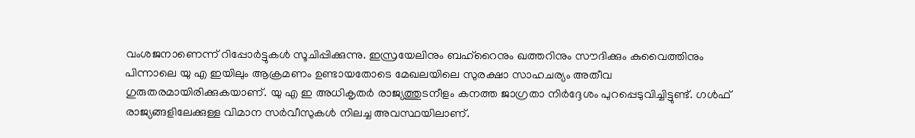വംശജനാണെന്ന് റിപ്പോർട്ടുകള്‍ സൂചിപ്പിക്കുന്നു. ഇസ്രയേലിനും ബഹ്റൈനും ഖത്തറിനും സൗദിക്കും കുവൈത്തിനും പിന്നാലെ യു എ ഇയിലും ആക്രമണം ഉണ്ടായതോടെ മേഖലയിലെ സുരക്ഷാ സാഹചര്യം അതീവ ഗുരുതരമായിരിക്കുകയാണ്. യു എ ഇ അധികൃതർ രാജ്യത്തുടനീളം കനത്ത ജാഗ്രതാ നിർദ്ദേശം പുറപ്പെടുവിച്ചിട്ടുണ്ട്. ഗള്‍ഫ് രാജ്യങ്ങളിലേക്കുള്ള വിമാന സർവീസുകള്‍ നിലച്ച അവസ്ഥയിലാണ്.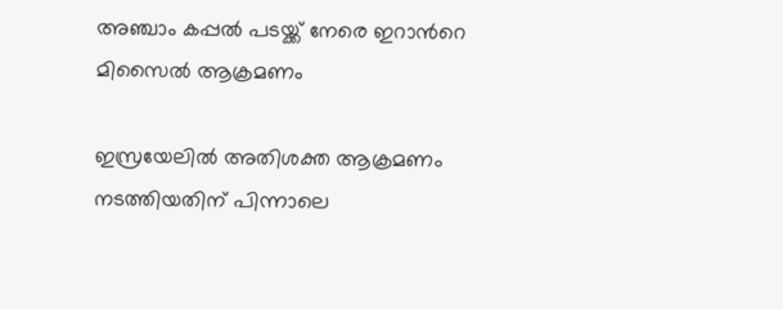അഞ്ചാം കപ്പല്‍ പടയ്ക്ക് നേരെ ഇറാന്‍റെ മിസൈല്‍ ആക്രമണം

ഇസ്രയേലില്‍ അതിശക്ത ആക്രമണം നടത്തിയതിന് പിന്നാലെ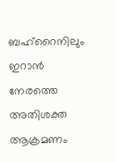ബഹ്റൈനിലും ഇറാൻ നേരത്തെ അതിശക്ത ആക്രമണം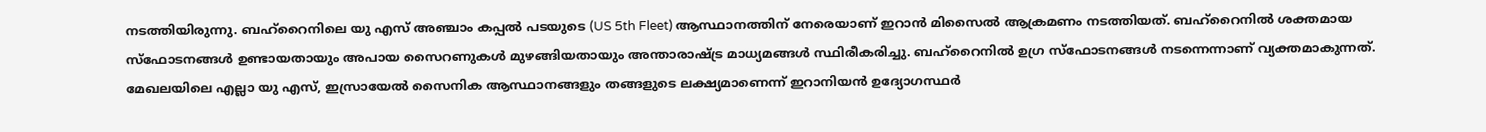നടത്തിയിരുന്നു. ബഹ്റൈനിലെ യു എസ് അഞ്ചാം കപ്പല്‍ പടയുടെ (US 5th Fleet) ആസ്ഥാനത്തിന് നേരെയാണ് ഇറാൻ മിസൈല്‍ ആക്രമണം നടത്തിയത്. ബഹ്റൈനില്‍ ശക്തമായ സ്ഫോടനങ്ങള്‍ ഉണ്ടായതായും അപായ സൈറണുകള്‍ മുഴങ്ങിയതായും അന്താരാഷ്ട്ര മാധ്യമങ്ങള്‍ സ്ഥിരീകരിച്ചു. ബഹ്റൈനില്‍ ഉഗ്ര സ്ഫോടനങ്ങള്‍ നടന്നെന്നാണ് വ്യക്തമാകുന്നത്. മേഖലയിലെ എല്ലാ യു എസ്, ഇസ്രായേല്‍ സൈനിക ആസ്ഥാനങ്ങളും തങ്ങളുടെ ലക്ഷ്യമാണെന്ന് ഇറാനിയൻ ഉദ്യോഗസ്ഥർ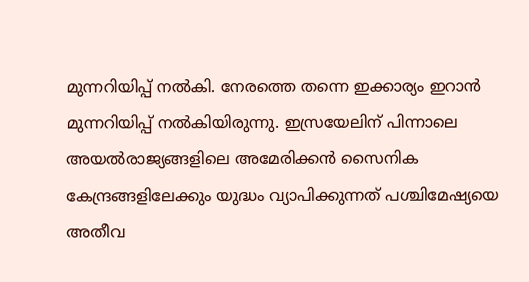മുന്നറിയിപ്പ് നല്‍കി. നേരത്തെ തന്നെ ഇക്കാര്യം ഇറാൻ മുന്നറിയിപ്പ് നല്‍കിയിരുന്നു. ഇസ്രയേലിന് പിന്നാലെ അയല്‍രാജ്യങ്ങളിലെ അമേരിക്കൻ സൈനിക കേന്ദ്രങ്ങളിലേക്കും യുദ്ധം വ്യാപിക്കുന്നത് പശ്ചിമേഷ്യയെ അതീവ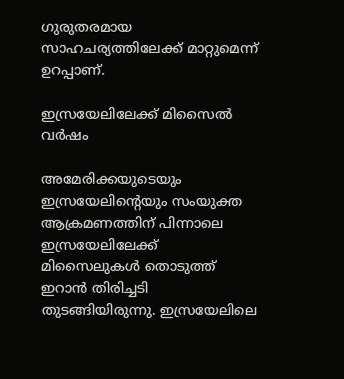ഗുരുതരമായ സാഹചര്യത്തിലേക്ക് മാറ്റുമെന്ന് ഉറപ്പാണ്.

ഇസ്രയേലിലേക്ക് മിസൈല്‍ വർഷം

അമേരിക്കയുടെയും ഇസ്രയേലിന്റെയും സംയുക്ത ആക്രമണത്തിന് പിന്നാലെ ഇസ്രയേലിലേക്ക് മിസൈലുകള്‍ തൊടുത്ത് ഇറാൻ തിരിച്ചടി തുടങ്ങിയിരുന്നു. ഇസ്രയേലിലെ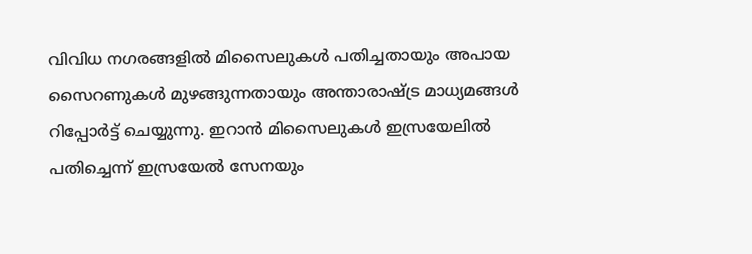വിവിധ നഗരങ്ങളില്‍ മിസൈലുകള്‍ പതിച്ചതായും അപായ സൈറണുകള്‍ മുഴങ്ങുന്നതായും അന്താരാഷ്ട്ര മാധ്യമങ്ങള്‍ റിപ്പോർട്ട് ചെയ്യുന്നു. ഇറാൻ മിസൈലുകള്‍ ഇസ്രയേലില്‍ പതിച്ചെന്ന് ഇസ്രയേല്‍ സേനയും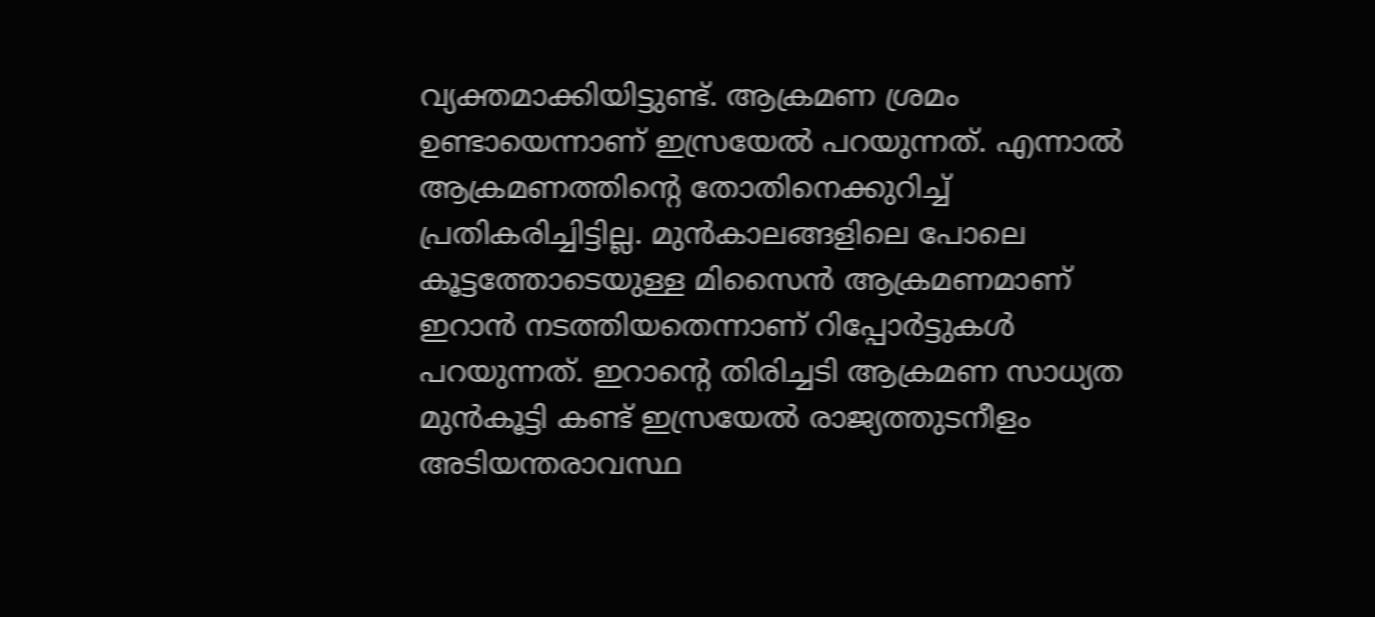വ്യക്തമാക്കിയിട്ടുണ്ട്. ആക്രമണ ശ്രമം ഉണ്ടായെന്നാണ് ഇസ്രയേല്‍ പറയുന്നത്. എന്നാല്‍ ആക്രമണത്തിന്‍റെ തോതിനെക്കുറിച്ച്‌ പ്രതികരിച്ചിട്ടില്ല. മുൻകാലങ്ങളിലെ പോലെ കൂട്ടത്തോടെയുള്ള മിസൈൻ ആക്രമണമാണ് ഇറാൻ നടത്തിയതെന്നാണ് റിപ്പോർട്ടുകള്‍ പറയുന്നത്. ഇറാന്‍റെ തിരിച്ചടി ആക്രമണ സാധ്യത മുൻകൂട്ടി കണ്ട് ഇസ്രയേല്‍ രാജ്യത്തുടനീളം അടിയന്തരാവസ്ഥ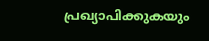പ്രഖ്യാപിക്കുകയും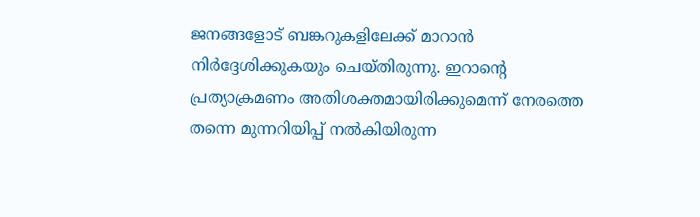ജനങ്ങളോട് ബങ്കറുകളിലേക്ക് മാറാൻ നിർദ്ദേശിക്കുകയും ചെയ്തിരുന്നു. ഇറാന്റെ പ്രത്യാക്രമണം അതിശക്തമായിരിക്കുമെന്ന് നേരത്തെ തന്നെ മുന്നറിയിപ്പ് നല്‍കിയിരുന്ന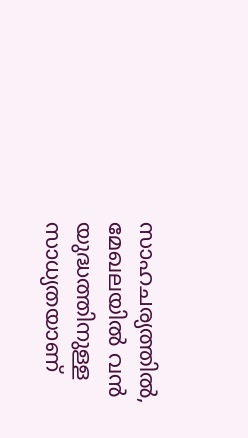സാഹചര്യത്തില്‍, മേഖലയില്‍ വൻ യുദ്ധത്തിനുള്ള സാധ്യതയാണ്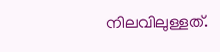നിലവിലുള്ളത്.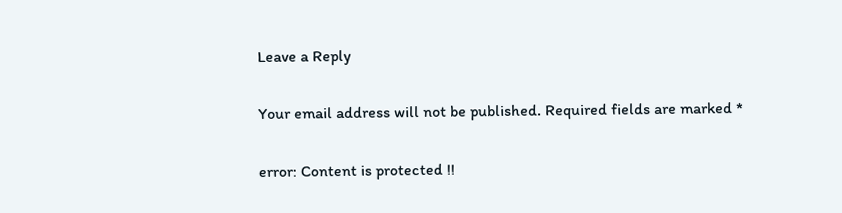Leave a Reply

Your email address will not be published. Required fields are marked *

error: Content is protected !!